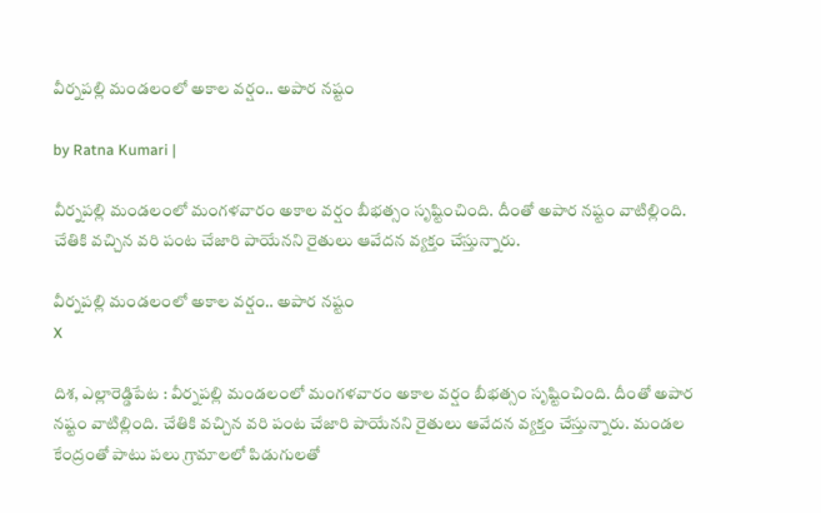వీర్న‌ప‌ల్లి మండ‌లంలో అకాల వ‌ర్షం.. అపార న‌ష్టం

by Ratna Kumari |

వీర్నపల్లి మండలంలో మంగళవారం అకాల వర్షం బీభత్సం సృష్టించింది. దీంతో అపార నష్టం వాటిల్లింది. చేతికి వచ్చిన వరి పంట చేజారి పాయేనని రైతులు ఆవేదన వ్యక్తం చేస్తున్నారు.

వీర్న‌ప‌ల్లి మండ‌లంలో అకాల వ‌ర్షం.. అపార న‌ష్టం
X

దిశ, ఎల్లారెడ్డిపేట : వీర్నపల్లి మండలంలో మంగళవారం అకాల వర్షం బీభత్సం సృష్టించింది. దీంతో అపార నష్టం వాటిల్లింది. చేతికి వచ్చిన వరి పంట చేజారి పాయేనని రైతులు ఆవేదన వ్యక్తం చేస్తున్నారు. మండల కేంద్రంతో పాటు పలు గ్రామాలలో పిడుగులతో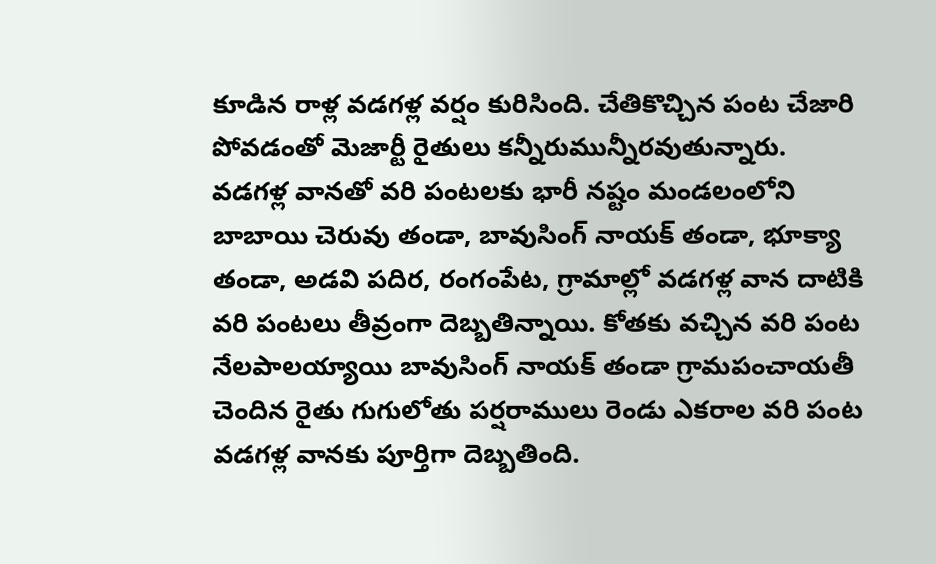కూడిన రాళ్ల వడగళ్ల వర్షం కురిసింది. చేతికొచ్చిన పంట చేజారి పోవడంతో మెజార్టీ రైతులు కన్నీరుమున్నీరవుతున్నారు. వడగళ్ల వానతో వరి పంటలకు భారీ నష్టం మండలంలోని బాబాయి చెరువు తండా, బావుసింగ్ నాయక్ తండా, భూక్యా తండా, అడవి పదిర, రంగంపేట, గ్రామాల్లో వడగళ్ల వాన దాటికి వరి పంటలు తీవ్రంగా దెబ్బతిన్నాయి. కోతకు వచ్చిన వరి పంట నేలపాలయ్యాయి బావుసింగ్ నాయక్ తండా గ్రామపంచాయతీ చెందిన రైతు గుగులోతు పర్షరాములు రెండు ఎకరాల వరి పంట వడగళ్ల వానకు పూర్తిగా దెబ్బతింది.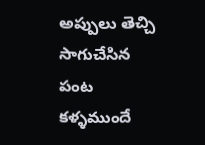అప్పులు తెచ్చి సాగుచేసిన పంట కళ్ళముందే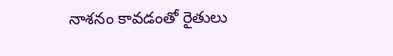నాశనం కావడంతో రైతులు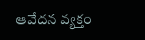ఆవేదన వ్యక్తం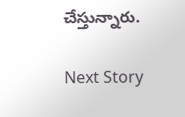చేస్తున్నారు.

Next Story